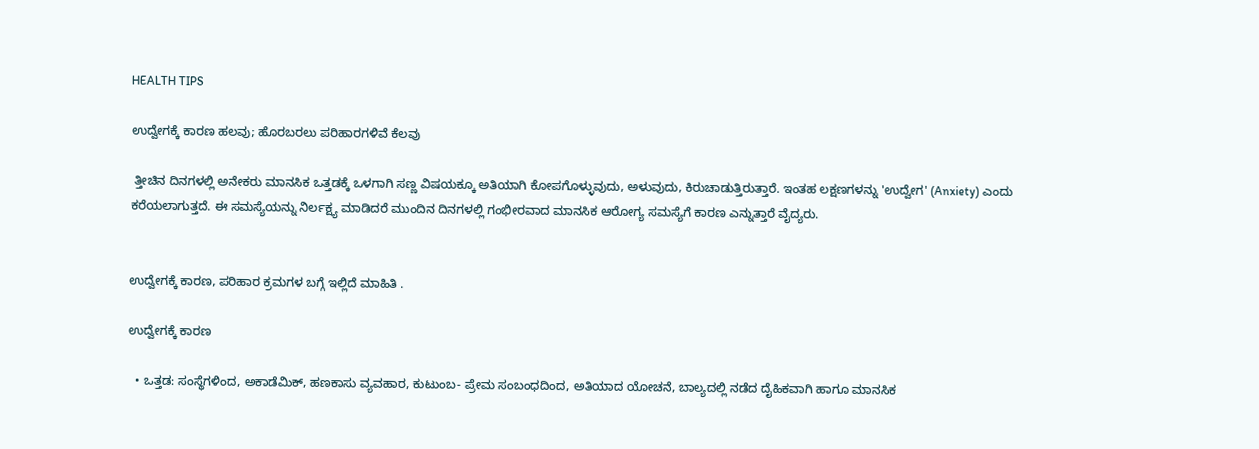HEALTH TIPS

ಉದ್ವೇಗಕ್ಕೆ ಕಾರಣ ಹಲವು; ಹೊರಬರಲು ಪರಿಹಾರಗಳಿವೆ ಕೆಲವು

 ತ್ತೀಚಿನ ದಿನಗಳಲ್ಲಿ ಅನೇಕರು ಮಾನಸಿಕ ಒತ್ತಡಕ್ಕೆ ಒಳಗಾಗಿ ಸಣ್ಣ ವಿಷಯಕ್ಕೂ ಅತಿಯಾಗಿ ಕೋಪಗೊಳ್ಳುವುದು, ಅಳುವುದು, ಕಿರುಚಾಡುತ್ತಿರುತ್ತಾರೆ. ಇಂತಹ ಲಕ್ಷಣಗಳನ್ನು 'ಉದ್ವೇಗ' (Anxiety) ಎಂದು ಕರೆಯಲಾಗುತ್ತದೆ. ಈ ಸಮಸ್ಯೆಯನ್ನು ನಿರ್ಲಕ್ಷ್ಯ ಮಾಡಿದರೆ ಮುಂದಿನ ದಿನಗಳಲ್ಲಿ ಗಂಭೀರವಾದ ಮಾನಸಿಕ ಆರೋಗ್ಯ ಸಮಸ್ಯೆಗೆ ಕಾರಣ ಎನ್ನುತ್ತಾರೆ ವೈದ್ಯರು.


ಉದ್ವೇಗಕ್ಕೆ ಕಾರಣ, ಪರಿಹಾರ ಕ್ರಮಗಳ ಬಗ್ಗೆ ಇಲ್ಲಿದೆ ಮಾಹಿತಿ .

ಉದ್ವೇಗಕ್ಕೆ ಕಾರಣ

  • ಒತ್ತಡ: ಸಂಸ್ಥೆಗಳಿಂದ, ಅಕಾಡೆಮಿಕ್, ಹಣಕಾಸು ವ್ಯವಹಾರ, ಕುಟುಂಬ- ಪ್ರೇಮ ಸಂಬಂಧದಿಂದ, ಅತಿಯಾದ ಯೋಚನೆ, ಬಾಲ್ಯದಲ್ಲಿ ನಡೆದ ದೈಹಿಕವಾಗಿ ಹಾಗೂ ಮಾನಸಿಕ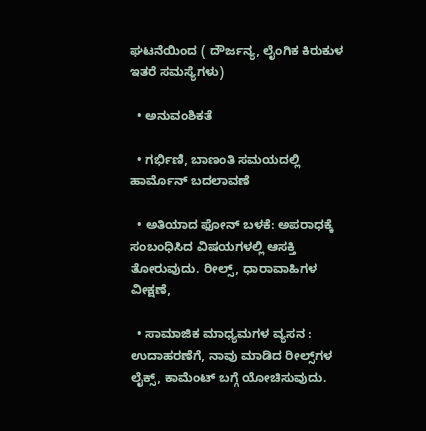ಘಟನೆಯಿಂದ ( ದೌರ್ಜನ್ಯ, ಲೈಂಗಿಕ ಕಿರುಕುಳ ಇತರೆ ಸಮಸ್ಯೆಗಳು)

  • ಅನುವಂಶಿಕತೆ

  • ಗರ್ಭಿಣಿ, ಬಾಣಂತಿ ಸಮಯದಲ್ಲಿ ಹಾರ್ಮೊನ್ ಬದಲಾವಣೆ

  • ಅತಿಯಾದ ಫೋನ್ ಬಳಕೆ: ಅಪರಾಧಕ್ಕೆ ಸಂಬಂಧಿಸಿದ ವಿಷಯಗಳಲ್ಲಿ ಆಸಕ್ತಿ ತೋರುವುದು. ರೀಲ್ಸ್, ಧಾರಾವಾಹಿಗಳ ವೀಕ್ಷಣೆ,

  • ಸಾಮಾಜಿಕ ಮಾಧ್ಯಮಗಳ ವ್ಯಸನ : ಉದಾಹರಣೆಗೆ, ನಾವು ಮಾಡಿದ ರೀಲ್ಸ್‌ಗಳ ಲೈಕ್ಸ್, ಕಾಮೆಂಟ್ ಬಗ್ಗೆ ಯೋಚಿಸುವುದು.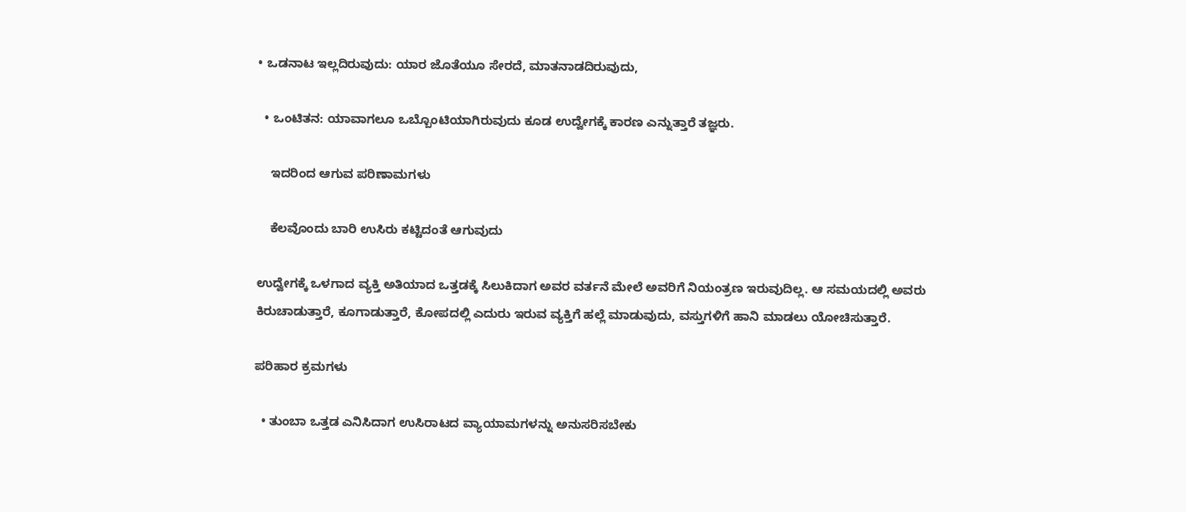• ಒಡನಾಟ ಇಲ್ಲದಿರುವುದು: ಯಾರ ಜೊತೆಯೂ ಸೇರದೆ, ಮಾತನಾಡದಿರುವುದು,

  • ಒಂಟಿತನ: ಯಾವಾಗಲೂ ಒಬ್ಬೊಂಟಿಯಾಗಿರುವುದು ಕೂಡ ಉದ್ವೇಗಕ್ಕೆ ಕಾರಣ ಎನ್ನುತ್ತಾರೆ ತಜ್ಞರು.

    ಇದರಿಂದ ಆಗುವ ಪರಿಣಾಮಗಳು

    ಕೆಲವೊಂದು ಬಾರಿ ಉಸಿರು ಕಟ್ಟಿದಂತೆ ಆಗುವುದು

ಉದ್ವೇಗಕ್ಕೆ ಒಳಗಾದ ವ್ಯಕ್ತಿ ಅತಿಯಾದ ಒತ್ತಡಕ್ಕೆ ಸಿಲುಕಿದಾಗ ಅವರ ವರ್ತನೆ ಮೇಲೆ ಅವರಿಗೆ ನಿಯಂತ್ರಣ ಇರುವುದಿಲ್ಲ. ಆ ಸಮಯದಲ್ಲಿ ಅವರು ಕಿರುಚಾಡುತ್ತಾರೆ, ಕೂಗಾಡುತ್ತಾರೆ, ಕೋಪದಲ್ಲಿ ಎದುರು ಇರುವ ವ್ಯಕ್ತಿಗೆ ಹಲ್ಲೆ ಮಾಡುವುದು, ವಸ್ತುಗಳಿಗೆ ಹಾನಿ ಮಾಡಲು ಯೋಚಿಸುತ್ತಾರೆ.

ಪರಿಹಾರ ಕ್ರಮಗಳು

  • ತುಂಬಾ ಒತ್ತಡ ಎನಿಸಿದಾಗ ಉಸಿರಾಟದ ವ್ಯಾಯಾಮಗಳನ್ನು ಅನುಸರಿಸಬೇಕು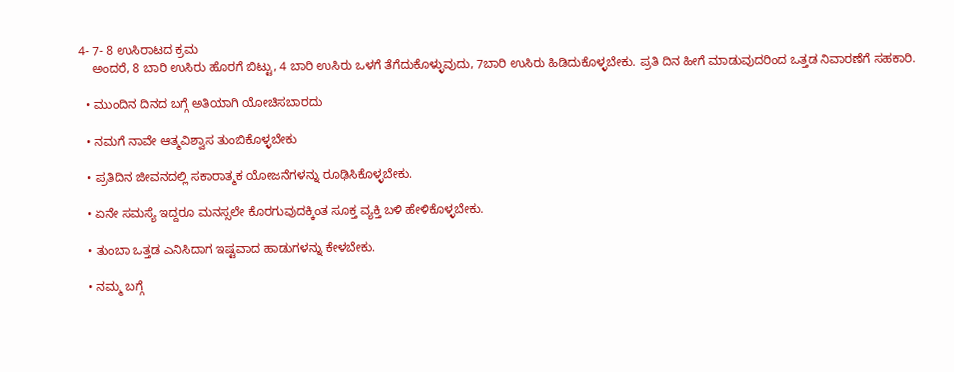4- 7- 8 ಉಸಿರಾಟದ ಕ್ರಮ
    ಅಂದರೆ, 8 ಬಾರಿ ಉಸಿರು ಹೊರಗೆ ಬಿಟ್ಟು, 4 ಬಾರಿ ಉಸಿರು ಒಳಗೆ ತೆಗೆದುಕೊಳ್ಳುವುದು, 7ಬಾರಿ ಉಸಿರು ಹಿಡಿದುಕೊಳ್ಳಬೇಕು. ಪ್ರತಿ ದಿನ ಹೀಗೆ ಮಾಡುವುದರಿಂದ ಒತ್ತಡ ನಿವಾರಣೆಗೆ ಸಹಕಾರಿ.

  • ಮುಂದಿನ ದಿನದ ಬಗ್ಗೆ ಅತಿಯಾಗಿ ಯೋಚಿಸಬಾರದು

  • ನಮಗೆ ನಾವೇ ಆತ್ಮವಿಶ್ವಾಸ ತುಂಬಿಕೊಳ್ಳಬೇಕು

  • ಪ್ರತಿದಿನ ಜೀವನದಲ್ಲಿ ಸಕಾರಾತ್ಮಕ ಯೋಜನೆಗಳನ್ನು ರೂಢಿಸಿಕೊಳ್ಳಬೇಕು.

  • ಏನೇ ಸಮಸ್ಯೆ ಇದ್ದರೂ ಮನಸ್ಸಲೇ ಕೊರಗುವುದಕ್ಕಿಂತ ಸೂಕ್ತ ವ್ಯಕ್ತಿ ಬಳಿ ಹೇಳಿಕೊಳ್ಳಬೇಕು.

  • ತುಂಬಾ ಒತ್ತಡ ಎನಿಸಿದಾಗ ಇಷ್ಟವಾದ ಹಾಡುಗಳನ್ನು ಕೇಳಬೇಕು.

  • ನಮ್ಮ ಬಗ್ಗೆ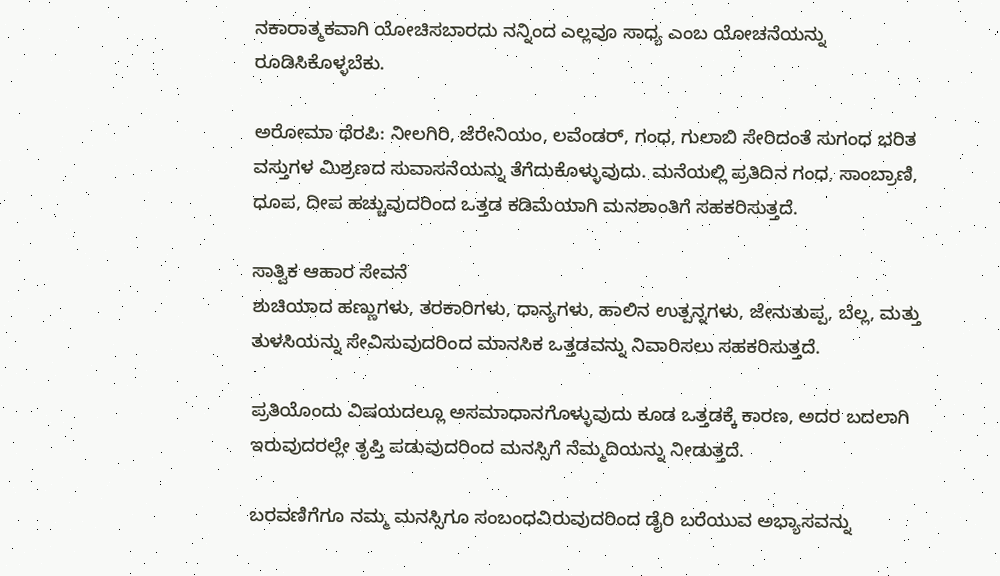ನಕಾರಾತ್ಮಕವಾಗಿ ಯೋಚಿಸಬಾರದು ನನ್ನಿಂದ ಎಲ್ಲವೂ ಸಾಧ್ಯ ಎಂಬ ಯೋಚನೆಯನ್ನು ರೂಡಿಸಿಕೊಳ್ಳಬೆಕು.

ಅರೋಮಾ ಥೆರಪಿ: ನೀಲಗಿರಿ, ಜೆರೇನಿಯಂ, ಲವೆಂಡರ್, ಗಂಧ, ಗುಲಾಬಿ ಸೇರಿದಂತೆ ಸುಗಂಧ ಭರಿತ ವಸ್ತುಗಳ ಮಿಶ್ರಣದ ಸುವಾಸನೆಯನ್ನು ತೆಗೆದುಕೊಳ್ಳುವುದು. ಮನೆಯಲ್ಲಿ ಪ್ರತಿದಿನ ಗಂಧ, ಸಾಂಬ್ರಾಣಿ, ಧೂಪ, ದೀಪ ಹಚ್ಚುವುದರಿಂದ ಒತ್ತಡ ಕಡಿಮೆಯಾಗಿ ಮನಶಾಂತಿಗೆ ಸಹಕರಿಸುತ್ತದೆ.

ಸಾತ್ವಿಕ ಆಹಾರ ಸೇವನೆ
ಶುಚಿಯಾದ ಹಣ್ಣುಗಳು, ತರಕಾರಿಗಳು, ಧಾನ್ಯಗಳು, ಹಾಲಿನ ಉತ್ಪನ್ನಗಳು, ಜೇನುತುಪ್ಪ, ಬೆಲ್ಲ, ಮತ್ತು ತುಳಸಿಯನ್ನು ಸೇವಿಸುವುದರಿಂದ ಮಾನಸಿಕ ಒತ್ತಡವನ್ನು ನಿವಾರಿಸಲು ಸಹಕರಿಸುತ್ತದೆ.

ಪ್ರತಿಯೊಂದು ವಿಷಯದಲ್ಲೂ ಅಸಮಾಧಾನಗೊಳ್ಳುವುದು ಕೂಡ ಒತ್ತಡಕ್ಕೆ ಕಾರಣ, ಅದರ ಬದಲಾಗಿ ಇರುವುದರಲ್ಲೇ ತೃಪ್ತಿ ಪಡುವುದರಿಂದ ಮನಸ್ಸಿಗೆ ನೆಮ್ಮದಿಯನ್ನು ನೀಡುತ್ತದೆ.

ಬರವಣಿಗೆಗೂ ನಮ್ಮ ಮನಸ್ಸಿಗೂ ಸಂಬಂಧವಿರುವುದರಿಂದ ಡೈರಿ ಬರೆಯುವ ಅಭ್ಯಾಸವನ್ನು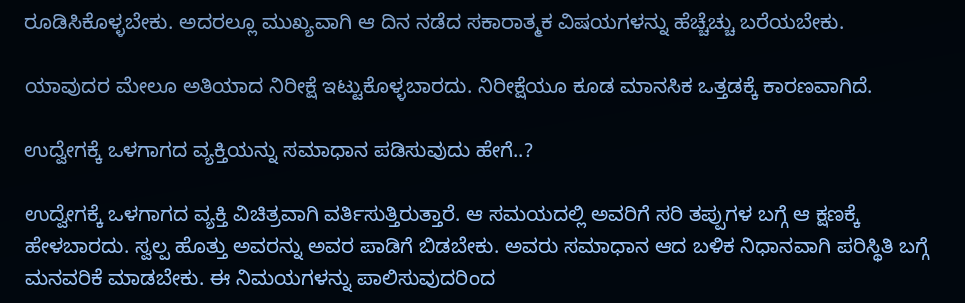ರೂಡಿಸಿಕೊಳ್ಳಬೇಕು. ಅದರಲ್ಲೂ ಮುಖ್ಯವಾಗಿ ಆ ದಿನ ನಡೆದ ಸಕಾರಾತ್ಮಕ ವಿಷಯಗಳನ್ನು ಹೆಚ್ಚೆಚ್ಚು ಬರೆಯಬೇಕು.

ಯಾವುದರ ಮೇಲೂ ಅತಿಯಾದ ನಿರೀಕ್ಷೆ ಇಟ್ಟುಕೊಳ್ಳಬಾರದು. ನಿರೀಕ್ಷೆಯೂ ಕೂಡ ಮಾನಸಿಕ ಒತ್ತಡಕ್ಕೆ ಕಾರಣವಾಗಿದೆ.

ಉದ್ವೇಗಕ್ಕೆ ಒಳಗಾಗದ ವ್ಯಕ್ತಿಯನ್ನು ಸಮಾಧಾನ ಪಡಿಸುವುದು ಹೇಗೆ..?

ಉದ್ವೇಗಕ್ಕೆ ಒಳಗಾಗದ ವ್ಯಕ್ತಿ ವಿಚಿತ್ರವಾಗಿ ವರ್ತಿಸುತ್ತಿರುತ್ತಾರೆ. ಆ ಸಮಯದಲ್ಲಿ ಅವರಿಗೆ ಸರಿ ತಪ್ಪುಗಳ ಬಗ್ಗೆ ಆ ಕ್ಷಣಕ್ಕೆ ಹೇಳಬಾರದು. ಸ್ವಲ್ಪ ಹೊತ್ತು ಅವರನ್ನು ಅವರ ಪಾಡಿಗೆ ಬಿಡಬೇಕು. ಅವರು ಸಮಾಧಾನ ಆದ ಬಳಿಕ ನಿಧಾನವಾಗಿ ಪರಿಸ್ಥಿತಿ ಬಗ್ಗೆ ಮನವರಿಕೆ ಮಾಡಬೇಕು. ಈ ನಿಮಯಗಳನ್ನು ಪಾಲಿಸುವುದರಿಂದ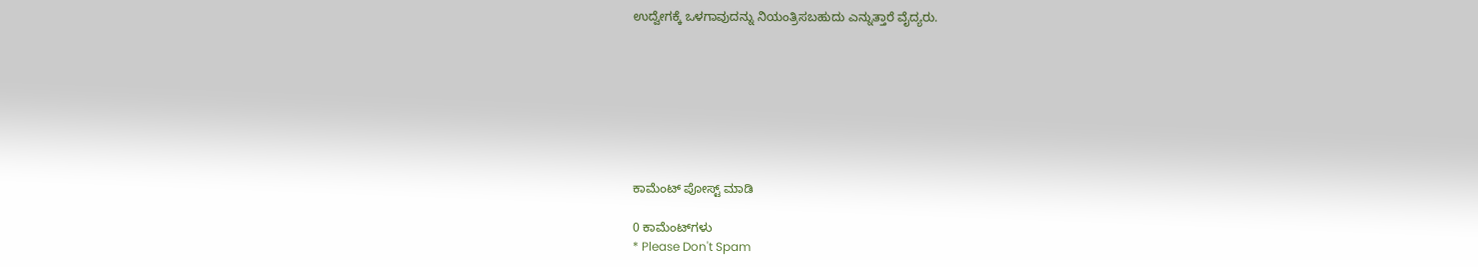ಉದ್ವೇಗಕ್ಕೆ ಒಳಗಾವುದನ್ನು ನಿಯಂತ್ರಿಸಬಹುದು ಎನ್ನುತ್ತಾರೆ ವೈದ್ಯರು.








ಕಾಮೆಂಟ್‌‌ ಪೋಸ್ಟ್‌ ಮಾಡಿ

0 ಕಾಮೆಂಟ್‌ಗಳು
* Please Don't Spam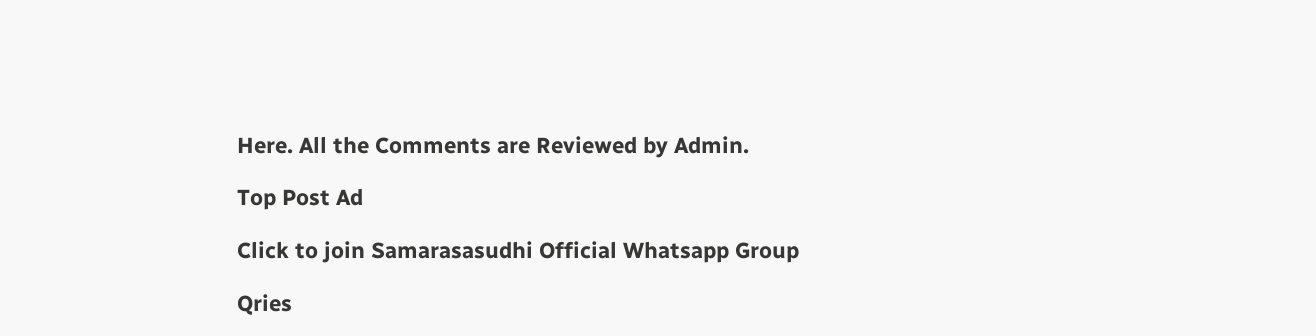Here. All the Comments are Reviewed by Admin.

Top Post Ad

Click to join Samarasasudhi Official Whatsapp Group

Qries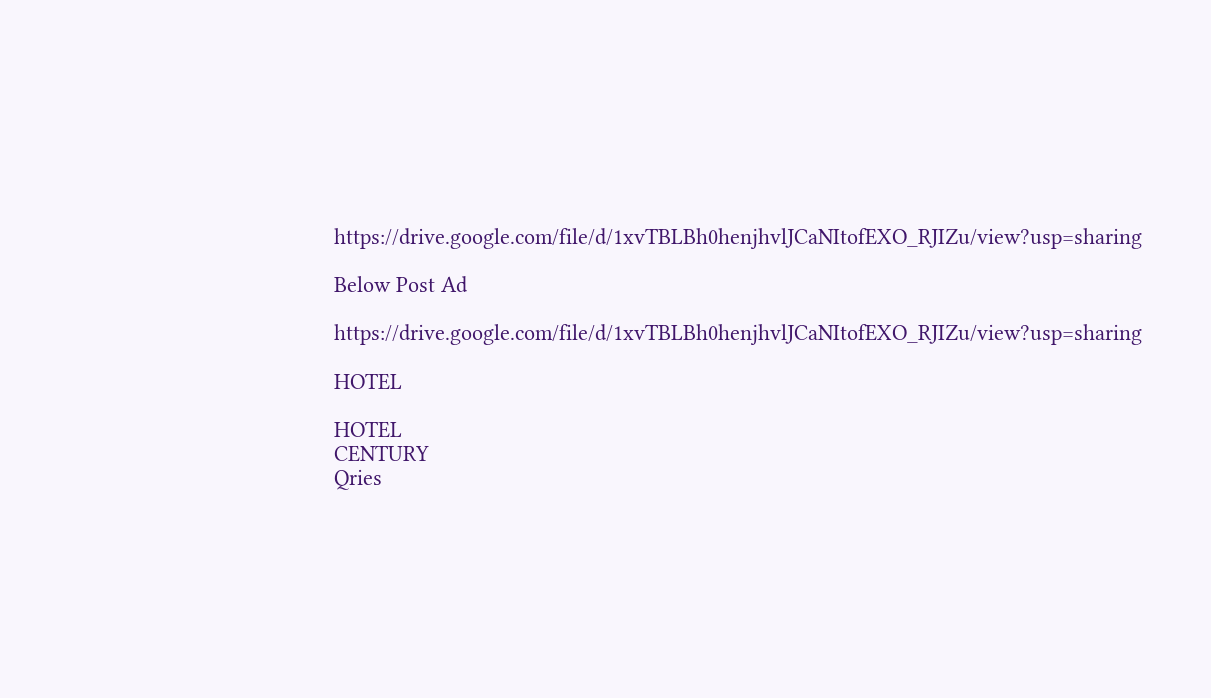https://drive.google.com/file/d/1xvTBLBh0henjhvlJCaNItofEXO_RJIZu/view?usp=sharing

Below Post Ad

https://drive.google.com/file/d/1xvTBLBh0henjhvlJCaNItofEXO_RJIZu/view?usp=sharing

HOTEL

HOTEL
CENTURY
Qries